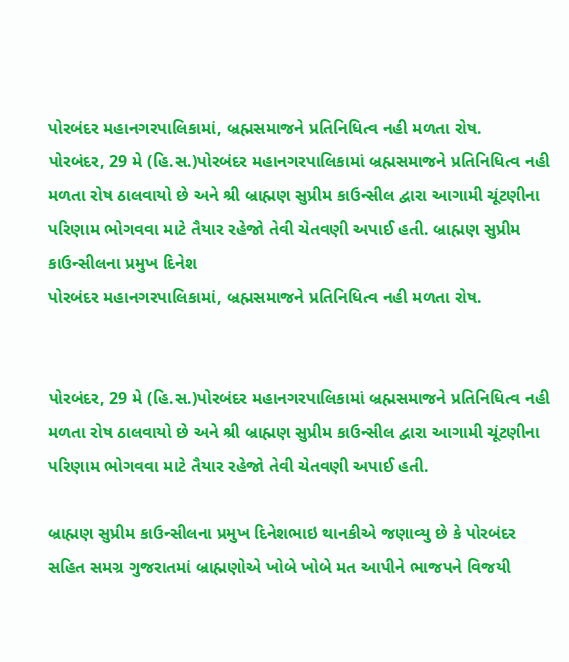પોરબંદર મહાનગરપાલિકામાં, બ્રહ્મસમાજને પ્રતિનિધિત્વ નહી મળતા રોષ.
પોરબંદર, 29 મે (હિ.સ.)પોરબંદર મહાનગરપાલિકામાં બ્રહ્મસમાજને પ્રતિનિધિત્વ નહી મળતા રોષ ઠાલવાયો છે અને શ્રી બ્રાહ્મણ સુપ્રીમ કાઉન્સીલ દ્વારા આગામી ચૂંટણીના પરિણામ ભોગવવા માટે તૈયાર રહેજો તેવી ચેતવણી અપાઈ હતી. બ્રાહ્મણ સુપ્રીમ કાઉન્સીલના પ્રમુખ દિનેશ
પોરબંદર મહાનગરપાલિકામાં, બ્રહ્મસમાજને પ્રતિનિધિત્વ નહી મળતા રોષ.


પોરબંદર, 29 મે (હિ.સ.)પોરબંદર મહાનગરપાલિકામાં બ્રહ્મસમાજને પ્રતિનિધિત્વ નહી મળતા રોષ ઠાલવાયો છે અને શ્રી બ્રાહ્મણ સુપ્રીમ કાઉન્સીલ દ્વારા આગામી ચૂંટણીના પરિણામ ભોગવવા માટે તૈયાર રહેજો તેવી ચેતવણી અપાઈ હતી.

બ્રાહ્મણ સુપ્રીમ કાઉન્સીલના પ્રમુખ દિનેશભાઇ થાનકીએ જણાવ્યુ છે કે પોરબંદર સહિત સમગ્ર ગુજરાતમાં બ્રાહ્મણોએ ખોબે ખોબે મત આપીને ભાજપને વિજયી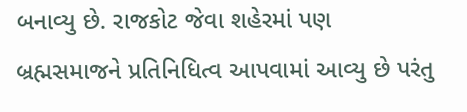બનાવ્યુ છે. રાજકોટ જેવા શહેરમાં પણ બ્રહ્મસમાજને પ્રતિનિધિત્વ આપવામાં આવ્યુ છે પરંતુ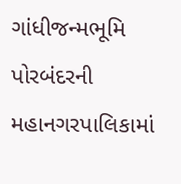ગાંધીજન્મભૂમિ પોરબંદરની મહાનગરપાલિકામાં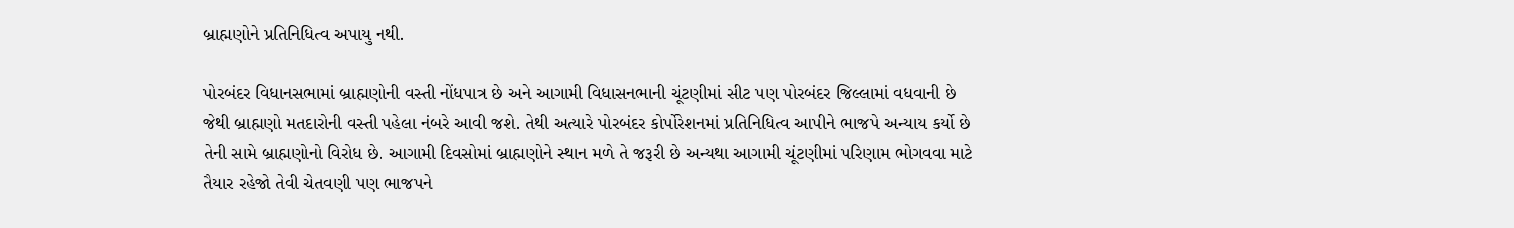બ્રાહ્મણોને પ્રતિનિધિત્વ અપાયુ નથી.

પોરબંદર વિધાનસભામાં બ્રાહ્મણોની વસ્તી નોંધપાત્ર છે અને આગામી વિધાસનભાની ચૂંટણીમાં સીટ પણ પોરબંદર જિલ્લામાં વધવાની છે જેથી બ્રાહ્મણો મતદારોની વસ્તી પહેલા નંબરે આવી જશે. તેથી અત્યારે પોરબંદર કોર્પોરેશનમાં પ્રતિનિધિત્વ આપીને ભાજપે અન્યાય કર્યો છે તેની સામે બ્રાહ્મણોનો વિરોધ છે. આગામી દિવસોમાં બ્રાહ્મણોને સ્થાન મળે તે જરૂરી છે અન્યથા આગામી ચૂંટણીમાં પરિણામ ભોગવવા માટે તૈયાર રહેજો તેવી ચેતવણી પણ ભાજપને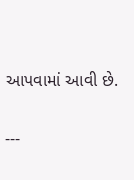આપવામાં આવી છે.

---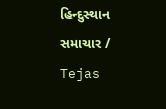હિન્દુસ્થાન સમાચાર / Tejas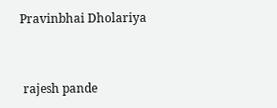Pravinbhai Dholariya


 rajesh pande